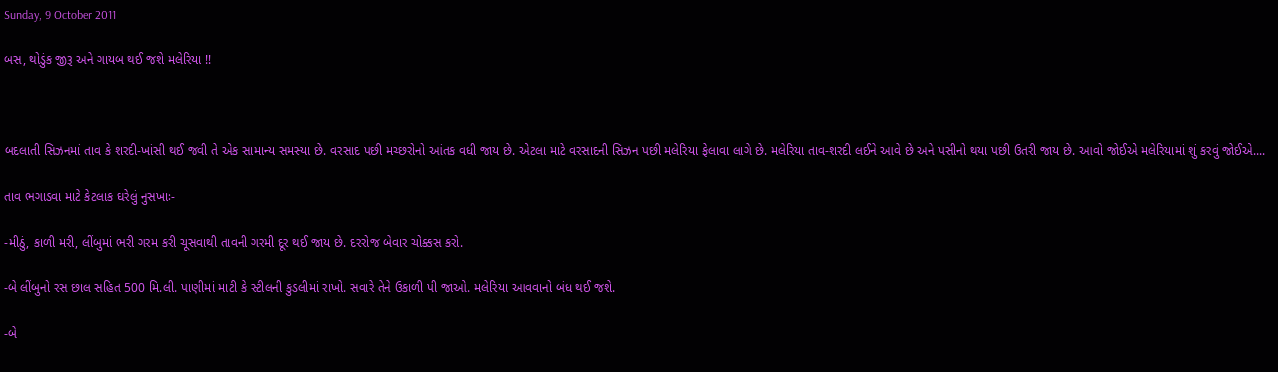Sunday, 9 October 2011

બસ, થોડુંક જીરૂ અને ગાયબ થઈ જશે મલેરિયા !!



બદલાતી સિઝનમાં તાવ કે શરદી-ખાંસી થઈ જવી તે એક સામાન્ય સમસ્યા છે. વરસાદ પછી મચ્છરોનો આંતક વધી જાય છે. એટલા માટે વરસાદની સિઝન પછી મલેરિયા ફેલાવા લાગે છે. મલેરિયા તાવ-શરદી લઈને આવે છે અને પસીનો થયા પછી ઉતરી જાય છે. આવો જોઈએ મલેરિયામાં શું કરવું જોઈએ....

તાવ ભગાડવા માટે કેટલાક ઘરેલું નુસખાઃ-

-મીઠું, કાળી મરી, લીંબુમાં ભરી ગરમ કરી ચૂસવાથી તાવની ગરમી દૂર થઈ જાય છે. દરરોજ બેવાર ચોક્કસ કરો.

-બે લીંબુનો રસ છાલ સહિત 500 મિ.લી. પાણીમાં માટી કે સ્ટીલની કુડલીમાં રાખો. સવારે તેને ઉકાળી પી જાઓ. મલેરિયા આવવાનો બંધ થઈ જશે.

-બે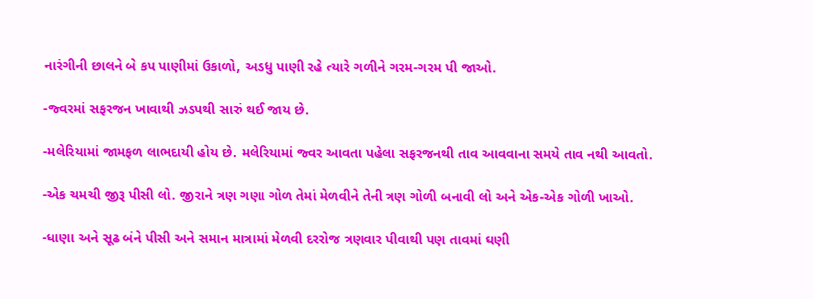નારંગીની છાલને બે કપ પાણીમાં ઉકાળો, અડધુ પાણી રહે ત્યારે ગળીને ગરમ-ગરમ પી જાઓ.

-જ્વરમાં સફરજન ખાવાથી ઝડપથી સારું થઈ જાય છે.

-મલેરિયામાં જામફળ લાભદાયી હોય છે. મલેરિયામાં જ્વર આવતા પહેલા સફરજનથી તાવ આવવાના સમયે તાવ નથી આવતો.

-એક ચમચી જીરૂ પીસી લો. જીરાને ત્રણ ગણા ગોળ તેમાં મેળવીને તેની ત્રણ ગોળી બનાવી લો અને એક-એક ગોળી ખાઓ.

-ધાણા અને સૂઢ બંને પીસી અને સમાન માત્રામાં મેળવી દરરોજ ત્રણવાર પીવાથી પણ તાવમાં ઘણી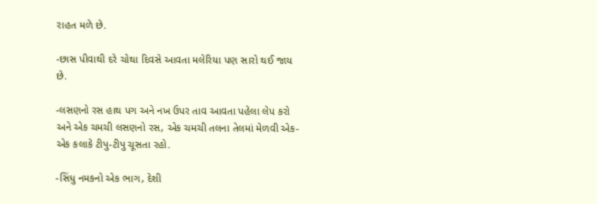રાહત મળે છે.

-છાસ પીવાથી દરે ચોથા દિવસે આવતા મલેરિયા પણ સારો થઈ જાય છે.

-લસણનો રસ હાથ પગ અને નખ ઉપર તાવ આવતા પહેલા લેપ કરો અને એક ચમચી લસણનો રસ, એક ચમચી તલના તેલમાં મેળવી એક-એક કલાકે ટીપુ-ટીપુ ચૂસતા રહો.

-સિંધુ નમકનો એક ભાગ, દેશી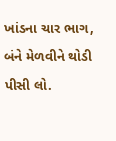ખાંડના ચાર ભાગ, બંને મેળવીને થોડી પીસી લો.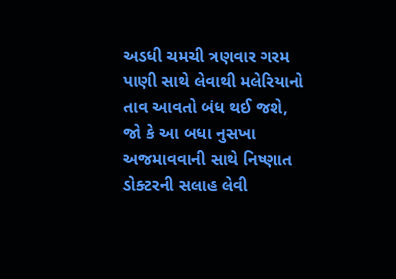અડધી ચમચી ત્રણવાર ગરમ પાણી સાથે લેવાથી મલેરિયાનો તાવ આવતો બંધ થઈ જશે, જો કે આ બધા નુસખા અજમાવવાની સાથે નિષ્ણાત ડોક્ટરની સલાહ લેવી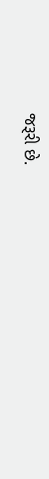જરૂરી છે.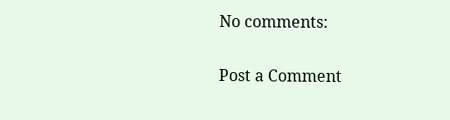No comments:

Post a Comment